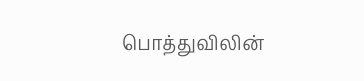பொத்துவிலின்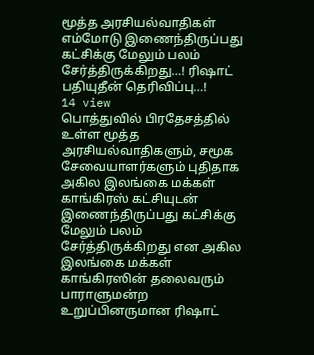மூத்த அரசியல்வாதிகள் எம்மோடு இணைந்திருப்பது கட்சிக்கு மேலும் பலம் சேர்த்திருக்கிறது…! ரிஷாட் பதியுதீன் தெரிவிப்பு…!
14 view
பொத்துவில் பிரதேசத்தில் உள்ள மூத்த அரசியல்வாதிகளும், சமூக சேவையாளர்களும் புதிதாக அகில இலங்கை மக்கள் காங்கிரஸ் கட்சியுடன் இணைந்திருப்பது கட்சிக்கு மேலும் பலம் சேர்த்திருக்கிறது என அகில இலங்கை மக்கள் காங்கிரஸின் தலைவரும் பாராளுமன்ற உறுப்பினருமான ரிஷாட்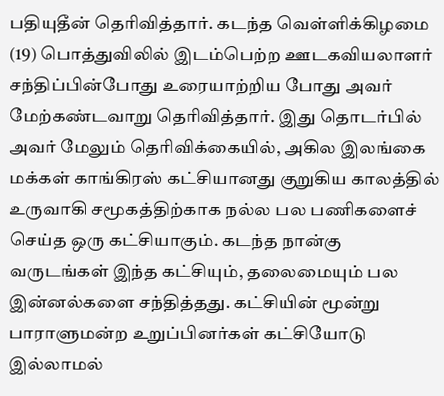பதியுதீன் தெரிவித்தார். கடந்த வெள்ளிக்கிழமை (19) பொத்துவிலில் இடம்பெற்ற ஊடகவியலாளர் சந்திப்பின்போது உரையாற்றிய போது அவர் மேற்கண்டவாறு தெரிவித்தார். இது தொடர்பில் அவர் மேலும் தெரிவிக்கையில், அகில இலங்கை மக்கள் காங்கிரஸ் கட்சியானது குறுகிய காலத்தில் உருவாகி சமூகத்திற்காக நல்ல பல பணிகளைச் செய்த ஒரு கட்சியாகும். கடந்த நான்கு வருடங்கள் இந்த கட்சியும், தலைமையும் பல இன்னல்களை சந்தித்தது. கட்சியின் மூன்று பாராளுமன்ற உறுப்பினர்கள் கட்சியோடு இல்லாமல்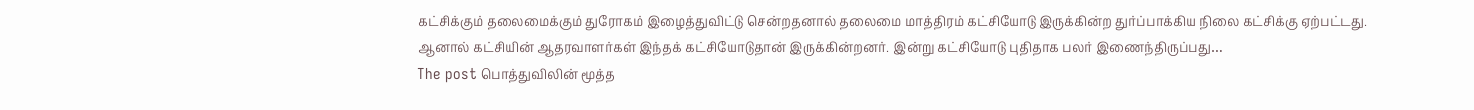கட்சிக்கும் தலைமைக்கும் துரோகம் இழைத்துவிட்டு சென்றதனால் தலைமை மாத்திரம் கட்சியோடு இருக்கின்ற துர்ப்பாக்கிய நிலை கட்சிக்கு ஏற்பட்டது. ஆனால் கட்சியின் ஆதரவாளர்கள் இந்தக் கட்சியோடுதான் இருக்கின்றனர். இன்று கட்சியோடு புதிதாக பலர் இணைந்திருப்பது…
The post பொத்துவிலின் மூத்த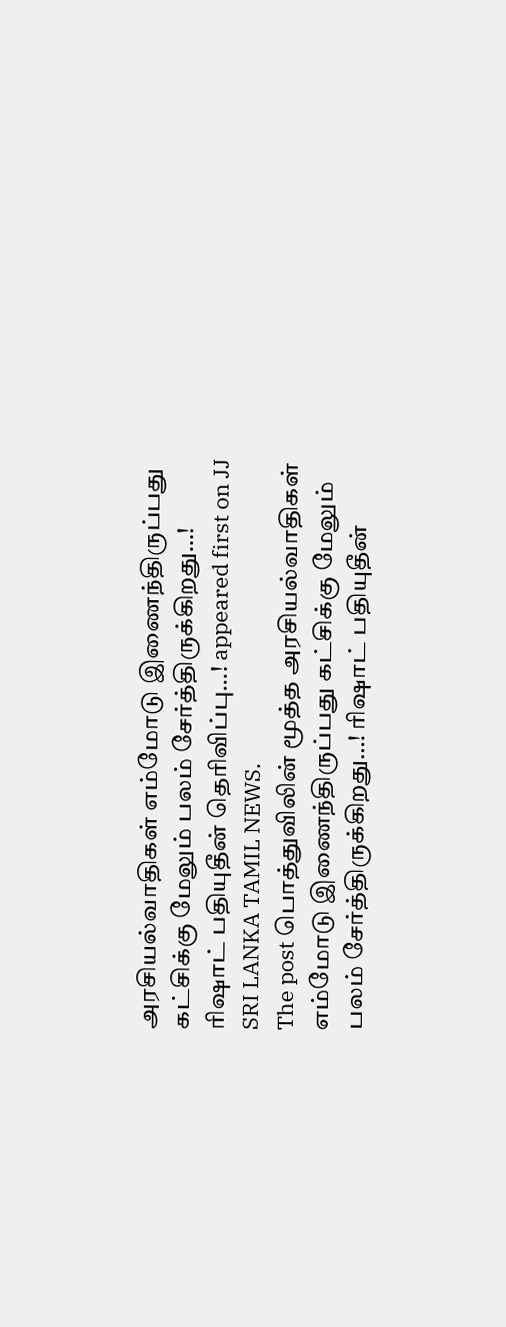அரசியல்வாதிகள் எம்மோடு இணைந்திருப்பது கட்சிக்கு மேலும் பலம் சேர்த்திருக்கிறது…! ரிஷாட் பதியுதீன் தெரிவிப்பு…! appeared first on JJ SRI LANKA TAMIL NEWS.
The post பொத்துவிலின் மூத்த அரசியல்வாதிகள் எம்மோடு இணைந்திருப்பது கட்சிக்கு மேலும் பலம் சேர்த்திருக்கிறது…! ரிஷாட் பதியுதீன்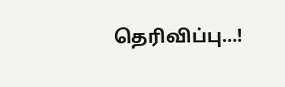தெரிவிப்பு…!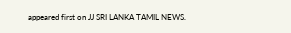appeared first on JJ SRI LANKA TAMIL NEWS.